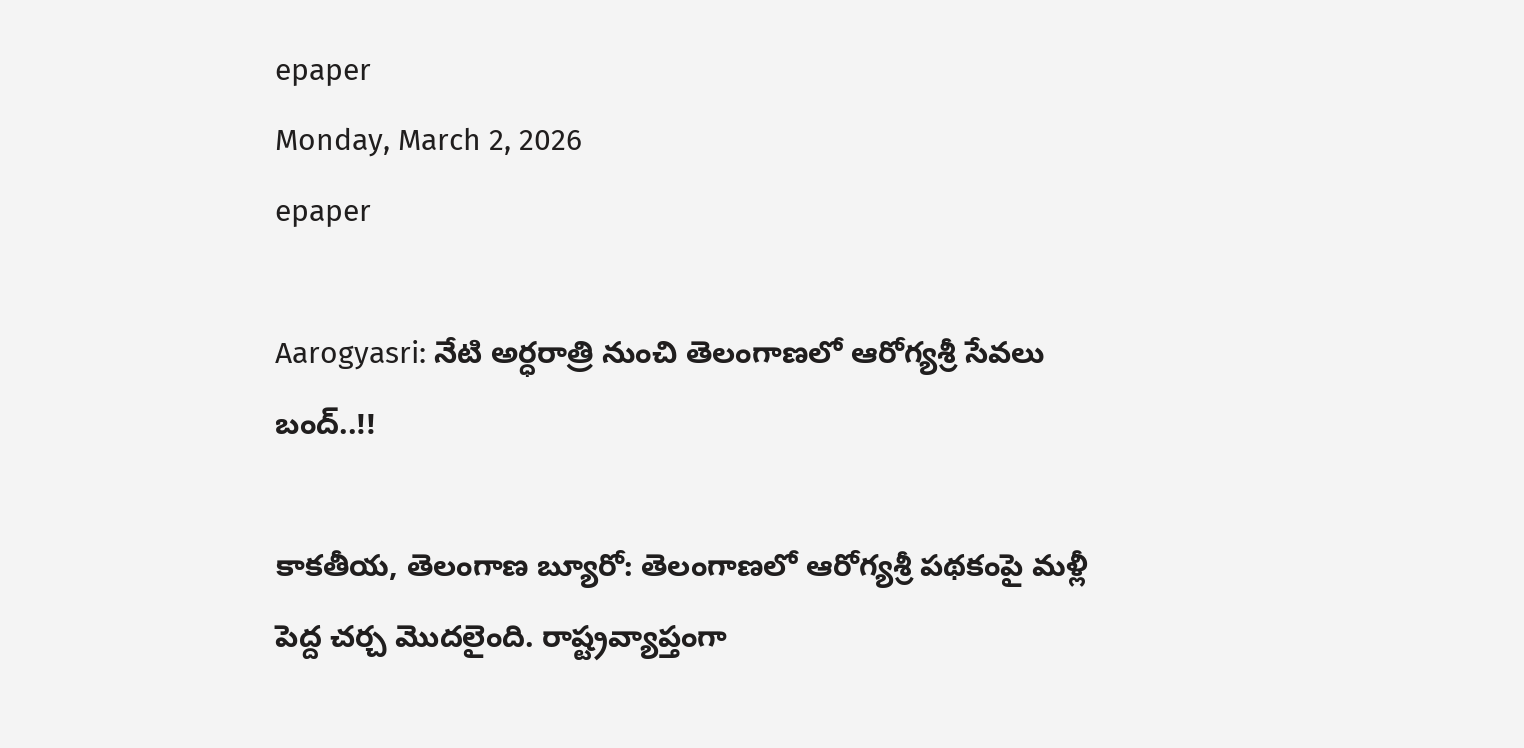epaper
Monday, March 2, 2026
epaper

Aarogyasri: నేటి అర్ధరాత్రి నుంచి తెలంగాణలో ఆరోగ్యశ్రీ సేవలు బంద్..!!

కాకతీయ, తెలంగాణ బ్యూరో: తెలంగాణలో ఆరోగ్యశ్రీ పథకంపై మళ్లీ పెద్ద చర్చ మొదలైంది. రాష్ట్రవ్యాప్తంగా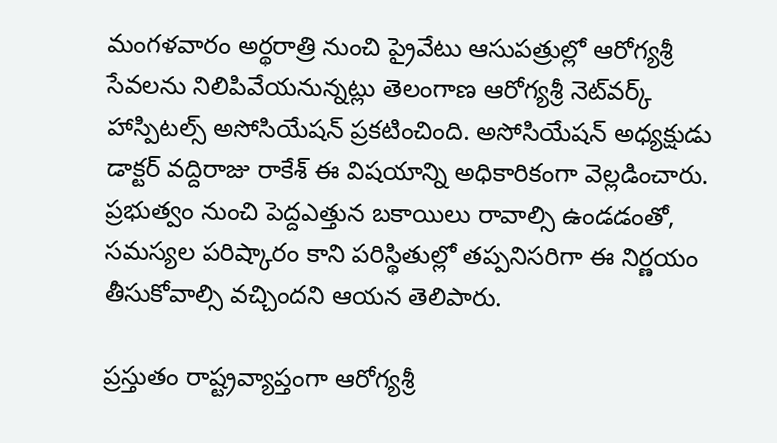మంగళవారం అర్థరాత్రి నుంచి ప్రైవేటు ఆసుపత్రుల్లో ఆరోగ్యశ్రీ సేవలను నిలిపివేయనున్నట్లు తెలంగాణ ఆరోగ్యశ్రీ నెట్‌వర్క్ హాస్పిటల్స్ అసోసియేషన్ ప్రకటించింది. అసోసియేషన్ అధ్యక్షుడు డాక్టర్ వద్దిరాజు రాకేశ్ ఈ విషయాన్ని అధికారికంగా వెల్లడించారు. ప్రభుత్వం నుంచి పెద్దఎత్తున బకాయిలు రావాల్సి ఉండడంతో, సమస్యల పరిష్కారం కాని పరిస్థితుల్లో తప్పనిసరిగా ఈ నిర్ణయం తీసుకోవాల్సి వచ్చిందని ఆయన తెలిపారు.

ప్రస్తుతం రాష్ట్రవ్యాప్తంగా ఆరోగ్యశ్రీ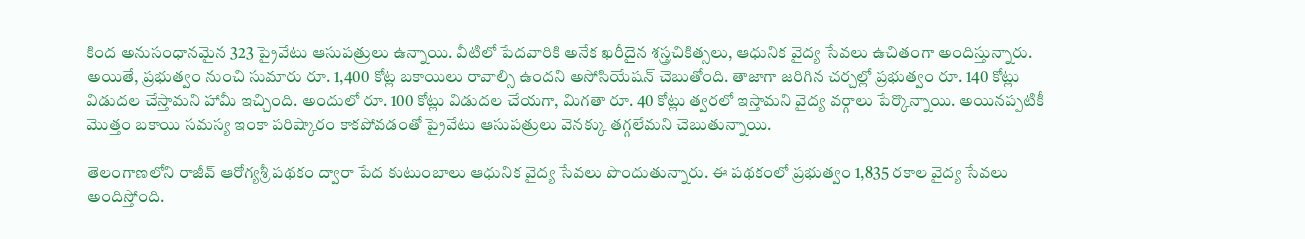కింద అనుసంధానమైన 323 ప్రైవేటు ఆసుపత్రులు ఉన్నాయి. వీటిలో పేదవారికి అనేక ఖరీదైన శస్త్రచికిత్సలు, ఆధునిక వైద్య సేవలు ఉచితంగా అందిస్తున్నారు. అయితే, ప్రభుత్వం నుంచి సుమారు రూ. 1,400 కోట్ల బకాయిలు రావాల్సి ఉందని అసోసియేషన్ చెబుతోంది. తాజాగా జరిగిన చర్చల్లో ప్రభుత్వం రూ. 140 కోట్లు విడుదల చేస్తామని హామీ ఇచ్చింది. అందులో రూ. 100 కోట్లు విడుదల చేయగా, మిగతా రూ. 40 కోట్లు త్వరలో ఇస్తామని వైద్య వర్గాలు పేర్కొన్నాయి. అయినప్పటికీ మొత్తం బకాయి సమస్య ఇంకా పరిష్కారం కాకపోవడంతో ప్రైవేటు ఆసుపత్రులు వెనక్కు తగ్గలేమని చెబుతున్నాయి.

తెలంగాణలోని రాజీవ్ ఆరోగ్యశ్రీ పథకం ద్వారా పేద కుటుంబాలు ఆధునిక వైద్య సేవలు పొందుతున్నారు. ఈ పథకంలో ప్రభుత్వం 1,835 రకాల వైద్య సేవలు అందిస్తోంది.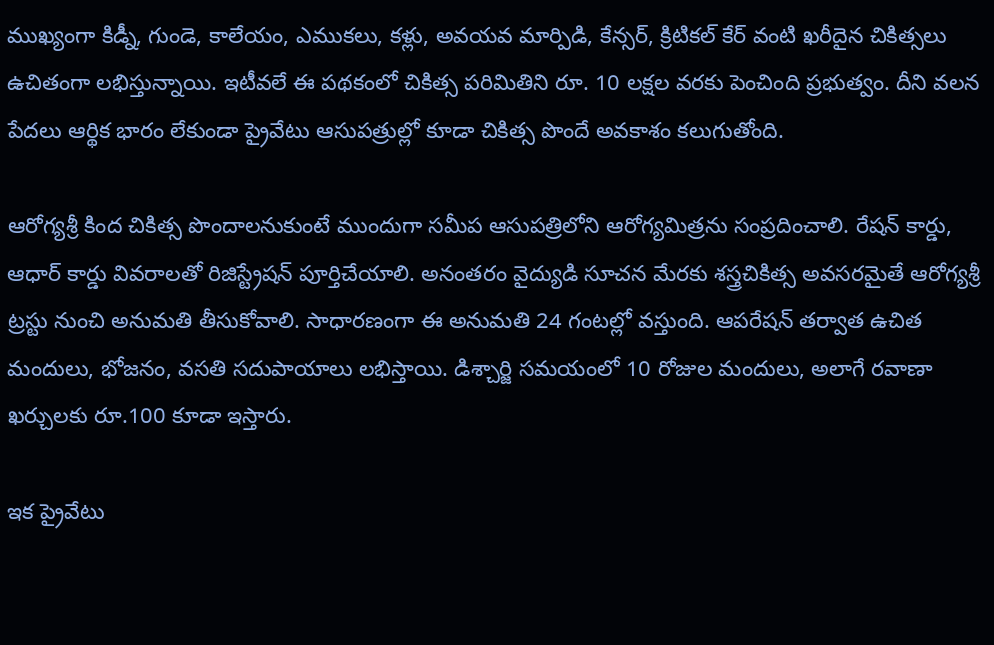ముఖ్యంగా కిడ్నీ, గుండె, కాలేయం, ఎముకలు, కళ్లు, అవయవ మార్పిడి, కేన్సర్, క్రిటికల్ కేర్ వంటి ఖరీదైన చికిత్సలు ఉచితంగా లభిస్తున్నాయి. ఇటీవలే ఈ పథకంలో చికిత్స పరిమితిని రూ. 10 లక్షల వరకు పెంచింది ప్రభుత్వం. దీని వలన పేదలు ఆర్థిక భారం లేకుండా ప్రైవేటు ఆసుపత్రుల్లో కూడా చికిత్స పొందే అవకాశం కలుగుతోంది.

ఆరోగ్యశ్రీ కింద చికిత్స పొందాలనుకుంటే ముందుగా సమీప ఆసుపత్రిలోని ఆరోగ్యమిత్రను సంప్రదించాలి. రేషన్ కార్డు, ఆధార్ కార్డు వివరాలతో రిజిస్ట్రేషన్ పూర్తిచేయాలి. అనంతరం వైద్యుడి సూచన మేరకు శస్త్రచికిత్స అవసరమైతే ఆరోగ్యశ్రీ ట్రస్టు నుంచి అనుమతి తీసుకోవాలి. సాధారణంగా ఈ అనుమతి 24 గంటల్లో వస్తుంది. ఆపరేషన్ తర్వాత ఉచిత మందులు, భోజనం, వసతి సదుపాయాలు లభిస్తాయి. డిశ్చార్జి సమయంలో 10 రోజుల మందులు, అలాగే రవాణా ఖర్చులకు రూ.100 కూడా ఇస్తారు.

ఇక ప్రైవేటు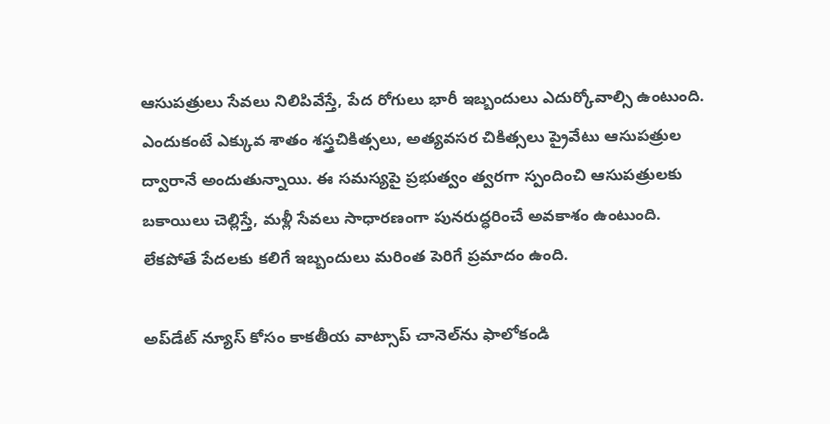ఆసుపత్రులు సేవలు నిలిపివేస్తే, పేద రోగులు భారీ ఇబ్బందులు ఎదుర్కోవాల్సి ఉంటుంది. ఎందుకంటే ఎక్కువ శాతం శస్త్రచికిత్సలు, అత్యవసర చికిత్సలు ప్రైవేటు ఆసుపత్రుల ద్వారానే అందుతున్నాయి. ఈ సమస్యపై ప్రభుత్వం త్వరగా స్పందించి ఆసుపత్రులకు బకాయిలు చెల్లిస్తే, మళ్లీ సేవలు సాధారణంగా పునరుద్ధరించే అవకాశం ఉంటుంది. లేకపోతే పేదలకు కలిగే ఇబ్బందులు మరింత పెరిగే ప్రమాదం ఉంది.

అప్‌డేట్ న్యూస్ కోసం కాక‌తీయ వాట్సాప్ చానెల్‌ను ఫాలోకండి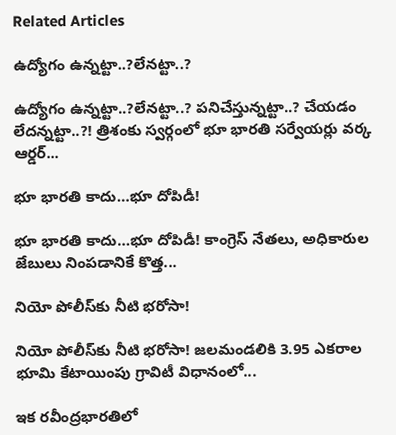Related Articles

ఉద్యోగం ఉన్న‌ట్టా..?లేన‌ట్టా..?

ఉద్యోగం ఉన్న‌ట్టా..?లేన‌ట్టా..? ప‌నిచేస్తున్న‌ట్టా..? చేయ‌డం లేద‌న్న‌ట్టా..?! త్రిశంకు స్వ‌ర్గంలో భూ భార‌తి స‌ర్వేయ‌ర్లు వ‌ర్క ఆర్డ‌ర్...

భూ భారతి కాదు…భూ దోపిడీ!

భూ భారతి కాదు…భూ దోపిడీ! కాంగ్రెస్ నేతలు, అధికారుల జేబులు నింపడానికే కొత్త...

నియో పోలీస్‌కు నీటి భరోసా!

నియో పోలీస్‌కు నీటి భరోసా! జలమండలికి 3.95 ఎకరాల భూమి కేటాయింపు గ్రావిటీ విధానంలో...

ఇక రవీంద్రభారతిలో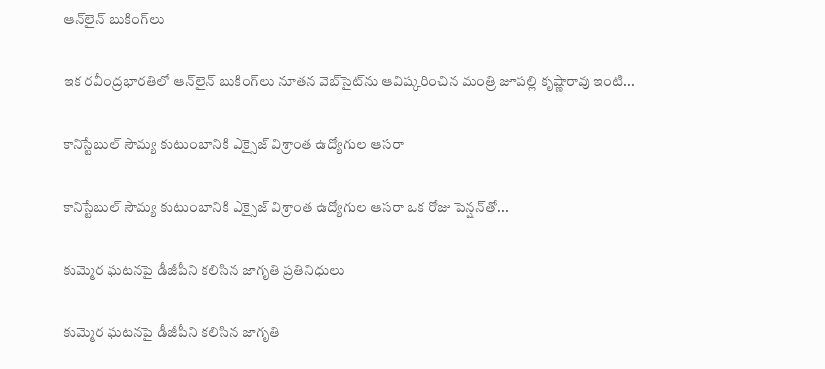ఆన్‌లైన్ బుకింగ్‌లు

ఇక రవీంద్రభారతిలో ఆన్‌లైన్ బుకింగ్‌లు నూతన వెబ్‌సైట్‌ను ఆవిష్కరించిన మంత్రి జూపల్లి కృష్ణారావు ఇంటి...

కానిస్టేబుల్ సౌమ్య కుటుంబానికి ఎక్సైజ్ విశ్రాంత ఉద్యోగుల ఆసరా

కానిస్టేబుల్ సౌమ్య కుటుంబానికి ఎక్సైజ్ విశ్రాంత ఉద్యోగుల ఆసరా ఒక రోజు పెన్షన్‌తో...

కుమ్మెర ఘటనపై డీజీపీని కలిసిన జాగృతి ప్రతినిధులు

కుమ్మెర ఘటనపై డీజీపీని కలిసిన జాగృతి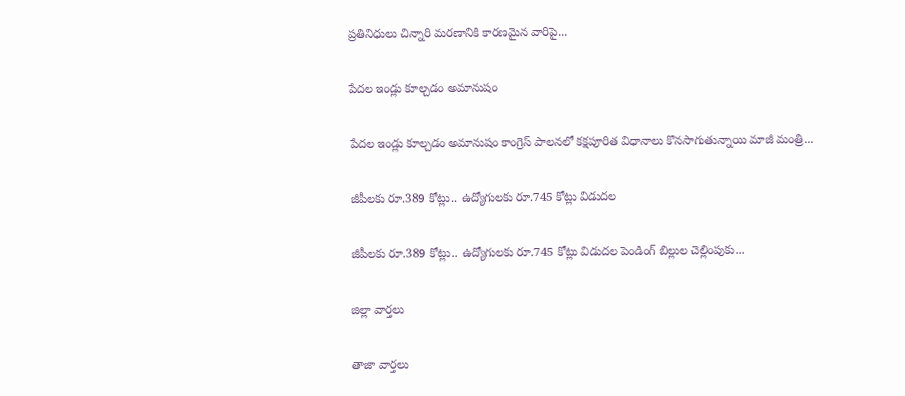ప్రతినిధులు చిన్నారి మరణానికి కారణమైన వారిపై...

పేదల ఇండ్లు కూల్చడం అమానుషం

పేదల ఇండ్లు కూల్చడం అమానుషం కాంగ్రెస్ పాలనలో క‌క్షపూరిత విధానాలు కొనసాగుతున్నాయి మాజీ మంత్రి...

జీపీలకు రూ.389 కోట్లు.. ఉద్యోగులకు రూ.745 కోట్లు విడుదల

జీపీలకు రూ.389 కోట్లు.. ఉద్యోగులకు రూ.745 కోట్లు విడుదల పెండింగ్ బిల్లుల చెల్లింపుకు...

జిల్లా వార్త‌లు

తాజా వార్త‌లు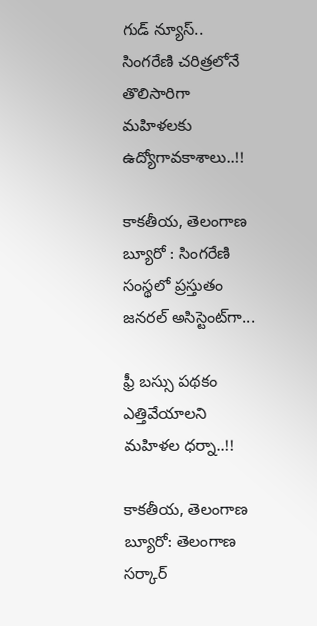గుడ్ న్యూస్.. సింగరేణి చరిత్రలోనే తొలిసారిగా మ‌హిళ‌ల‌కు ఉద్యోగావ‌కాశాలు..!!

కాక‌తీయ‌, తెలంగాణ బ్యూరో : సింగరేణి సంస్థలో ప్రస్తుతం జనరల్ అసిస్టెంట్‌గా...

ఫ్రీ బస్సు పథకం ఎత్తివేయాలని మహిళల ధర్నా..!!

కాకతీయ, తెలంగాణ బ్యూరో: తెలంగాణ సర్కార్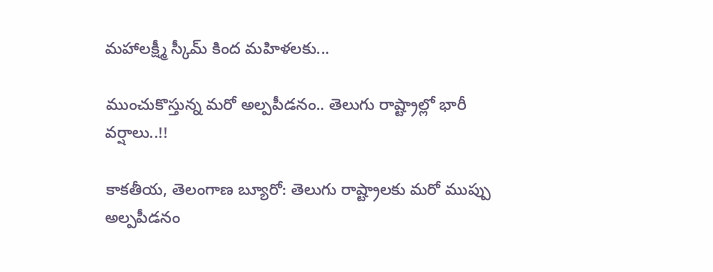మహాలక్ష్మీ స్కీమ్ కింద మహిళలకు...

ముంచుకొస్తున్న మరో అల్పపీడనం.. తెలుగు రాష్ట్రాల్లో భారీ వర్షాలు..!!

కాకతీయ, తెలంగాణ బ్యూరో: తెలుగు రాష్ట్రాలకు మరో ముప్పు అల్పపీడనం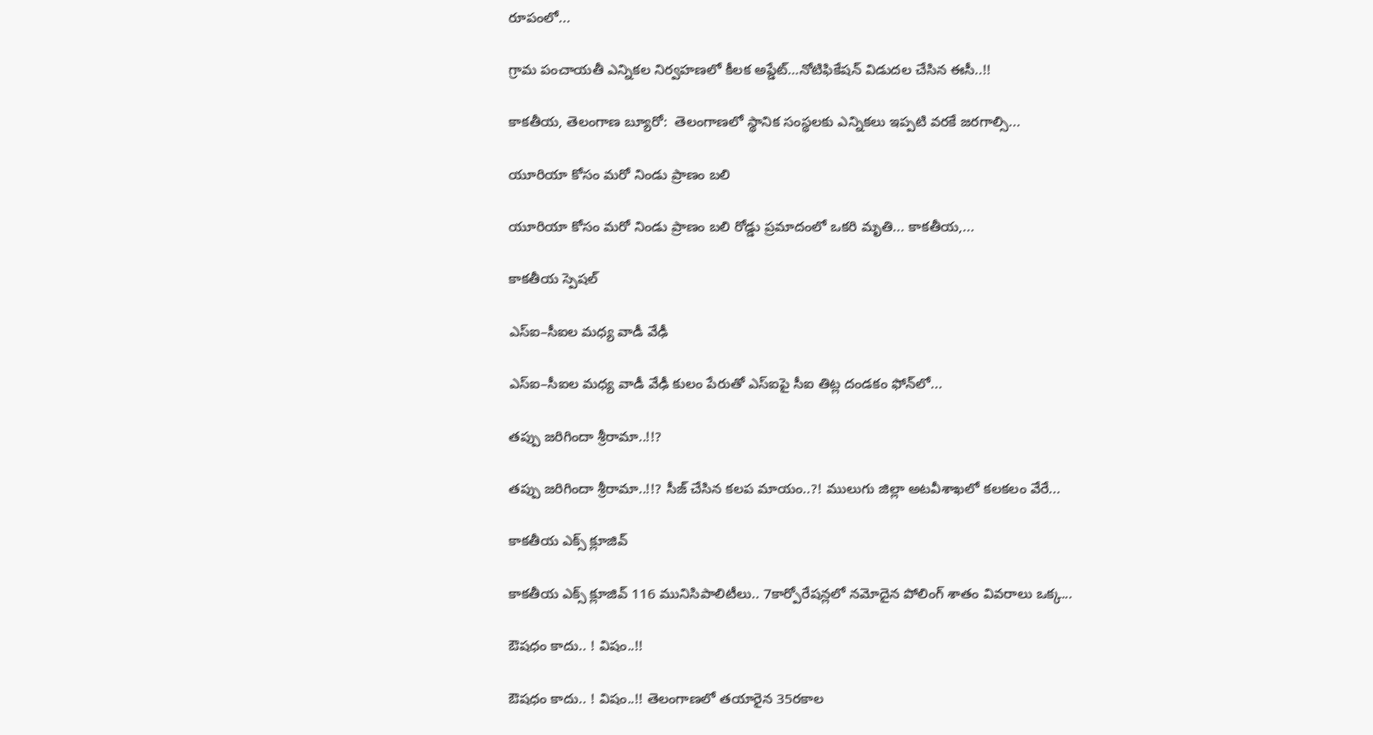రూపంలో...

గ్రామ పంచాయ‌తీ ఎన్నిక‌ల నిర్వ‌హ‌ణ‌లో కీల‌క అప్డేట్‌…నోటిఫికేషన్ విడుదల చేసిన ఈసీ..!!

కాకతీయ, తెలంగాణ బ్యూరో:  తెలంగాణలో స్థానిక సంస్థలకు ఎన్నికలు ఇప్పటి వరకే జరగాల్సి...

యూరియా కోసం మరో నిండు ప్రాణం బలి

యూరియా కోసం మరో నిండు ప్రాణం బలి రోడ్డు ప్రమాదంలో ఒకరి మృతి... కాకతీయ,...

కాక‌తీయ స్పెష‌ల్‌

ఎస్ఐ–సీఐల మ‌ధ్య వాడీ వేఢీ

ఎస్ఐ–సీఐల మ‌ధ్య వాడీ వేఢీ కులం పేరుతో ఎస్ఐపై సీఐ తిట్ల దండ‌కం ఫోన్‌లో...

త‌ప్పు జ‌రిగిందా శ్రీరామా..!!?

త‌ప్పు జ‌రిగిందా శ్రీరామా..!!? సీజ్ చేసిన క‌ల‌ప‌ మాయం..?! ములుగు జిల్లా అట‌వీశాఖ‌లో క‌ల‌క‌లం వేరే...

కాక‌తీయ ఎక్స్ క్లూజివ్

కాక‌తీయ ఎక్స్ క్లూజివ్ 116 మునిసిపాలిటీలు.. 7కార్పోరేష‌న్ల‌లో న‌మోదైన పోలింగ్ శాతం వివ‌రాలు ఒక్క...

ఔష‌ధం కాదు.. ! విషం..!!

ఔష‌ధం కాదు.. ! విషం..!! తెలంగాణలో తయారైన 35ర‌కాల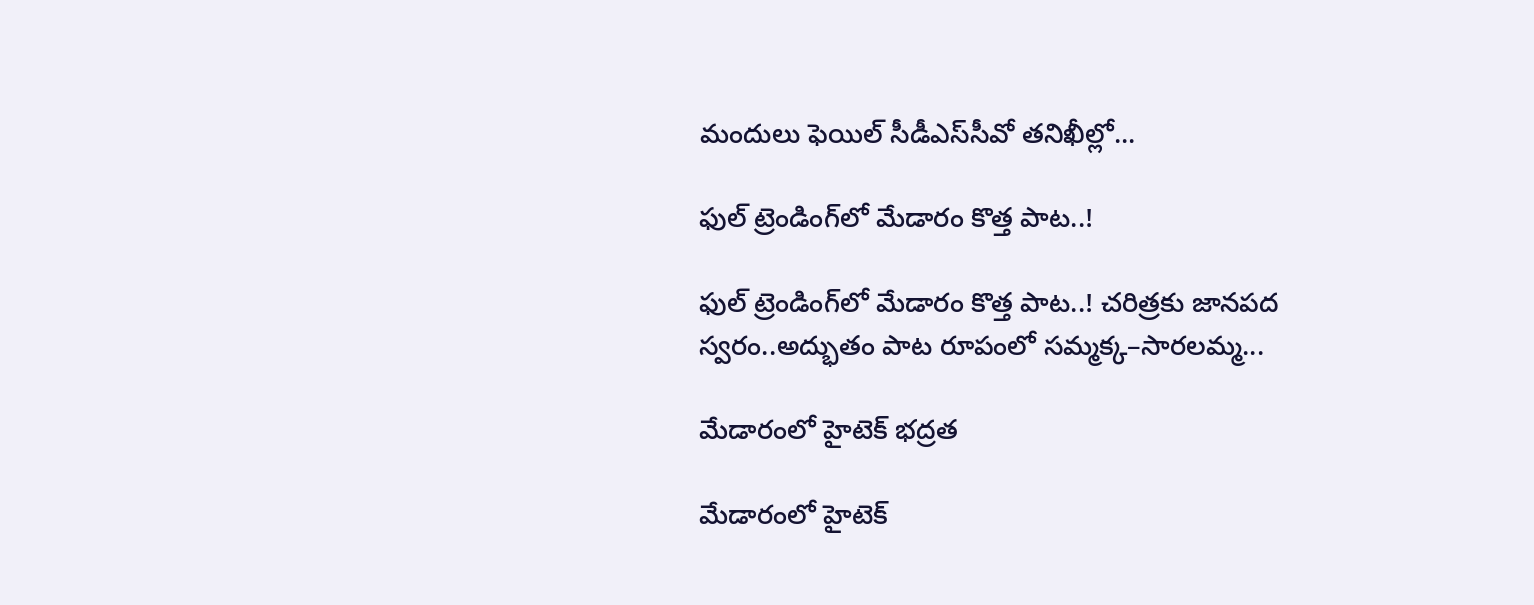మందులు ఫెయిల్‌ సీడీఎస్‌సీవో తనిఖీల్లో...

ఫుల్ ట్రెండింగ్‌లో మేడారం కొత్త పాట..!

ఫుల్ ట్రెండింగ్‌లో మేడారం కొత్త పాట..! చరిత్రకు జానపద స్వరం..అద్భుతం పాట రూపంలో సమ్మక్క–సారలమ్మ...

మేడారంలో హైటెక్ భద్రత

మేడారంలో హైటెక్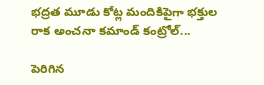భద్రత మూడు కోట్ల మందికిపైగా భక్తుల రాక అంచనా కమాండ్ కంట్రోల్...

పెరిగిన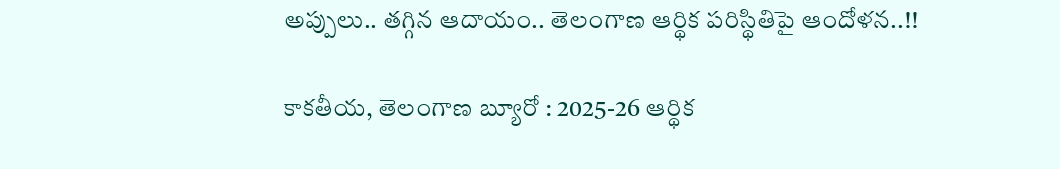అప్పులు.. తగ్గిన ఆదాయం.. తెలంగాణ ఆర్థిక పరిస్థితిపై ఆందోళన..!!

కాకతీయ, తెలంగాణ బ్యూరో : 2025-26 ఆర్థిక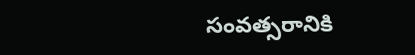సంవత్సరానికి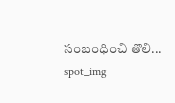సంబంధించి తొలి...
spot_img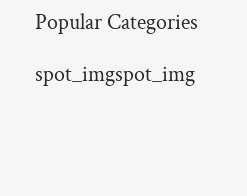Popular Categories

spot_imgspot_img